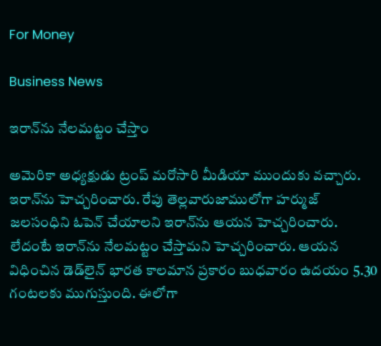For Money

Business News

ఇరాన్‌ను నేలమట్టం చేస్తాం

అమెరికా అధ్యక్షుడు ట్రంప్‌ మరోసారి మీడియా ముందుకు వచ్చారు. ఇరాన్‌ను హెచ్చరించారు. రేపు తెల్లవారుజాములోగా హర్ముజ్‌ జలసంధిని ఓపెన్‌ చేయాలని ఇరాన్‌ను ఆయన హెచ్చరించారు. లేదంటే ఇరాన్‌ను నేలమట్టం చేస్తామని హెచ్చరించారు. ఆయన విధించిన డెడ్‌లైన్ భారత కాలమాన ప్రకారం బుధవారం ఉదయం 5.30 గంటలకు ముగుస్తుంది. ఈలోగా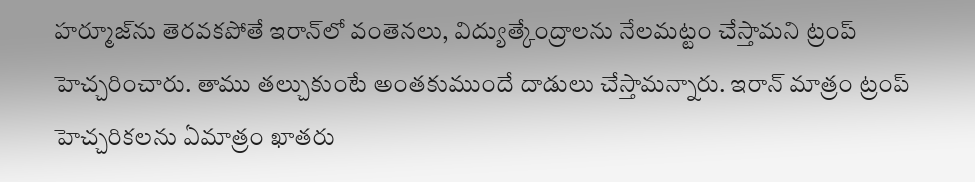హర్మూజ్‌ను తెరవకపోతే ఇరాన్‌లో వంతెనలు, విద్యుత్కేంద్రాలను నేలమట్టం చేస్తామని ట్రంప్‌ హెచ్చరించారు. తాము తల్చుకుంటే అంతకుముందే దాడులు చేస్తామన్నారు. ఇరాన్‌ మాత్రం ట్రంప్‌ హెచ్చరికలను ఏమాత్రం ఖాతరు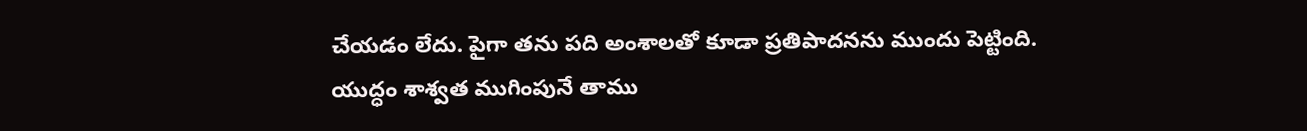చేయడం లేదు. పైగా తను పది అంశాలతో కూడా ప్రతిపాదనను ముందు పెట్టింది. యుద్ధం శాశ్వత ముగింపునే తాము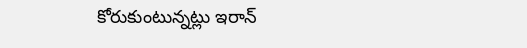కోరుకుంటున్నట్లు ఇరాన్‌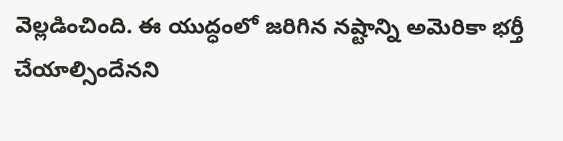వెల్లడించింది. ఈ యుద్ధంలో జరిగిన నష్టాన్ని అమెరికా భర్తీ చేయాల్సిందేనని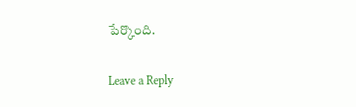పేర్కొంది.

Leave a Reply